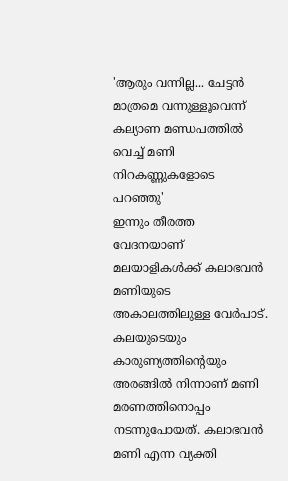'ആരും വന്നില്ല... ചേട്ടൻ മാത്രമെ വന്നുള്ളൂവെന്ന് കല്യാണ മണ്ഡപത്തിൽ വെച്ച് മണി നിറകണ്ണുകളോടെ പറഞ്ഞു'
ഇന്നും തീരത്ത വേദനയാണ് മലയാളികൾക്ക് കലാഭവൻ മണിയുടെ അകാലത്തിലുള്ള വേർപാട്. കലയുടെയും കാരുണ്യത്തിന്റെയും അരങ്ങിൽ നിന്നാണ് മണി മരണത്തിനൊപ്പം നടന്നുപോയത്. കലാഭവൻ മണി എന്ന വ്യക്തി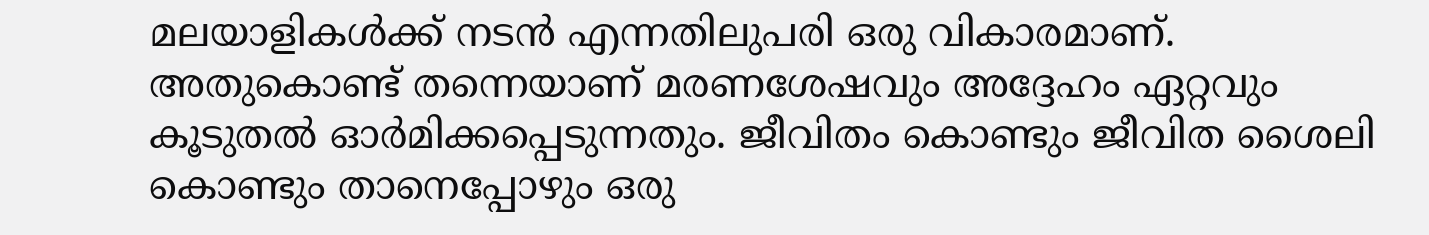മലയാളികൾക്ക് നടൻ എന്നതിലുപരി ഒരു വികാരമാണ്. അതുകൊണ്ട് തന്നെയാണ് മരണശേഷവും അദ്ദേഹം ഏറ്റവും കൂടുതൽ ഓർമിക്കപ്പെടുന്നതും. ജീവിതം കൊണ്ടും ജീവിത ശൈലി കൊണ്ടും താനെപ്പോഴും ഒരു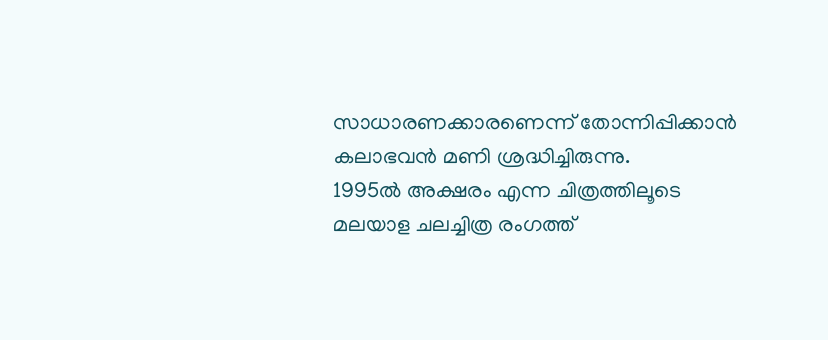സാധാരണക്കാരണെന്ന് തോന്നിപ്പിക്കാൻ കലാഭവൻ മണി ശ്രദ്ധിച്ചിരുന്നു.
1995ൽ അക്ഷരം എന്ന ചിത്രത്തിലൂടെ മലയാള ചലച്ചിത്ര രംഗത്ത്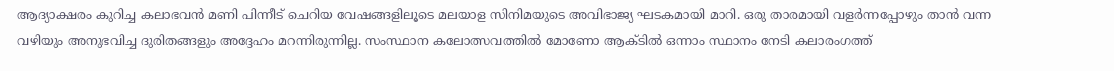ആദ്യാക്ഷരം കുറിച്ച കലാഭവൻ മണി പിന്നീട് ചെറിയ വേഷങ്ങളിലൂടെ മലയാള സിനിമയുടെ അവിഭാജ്യ ഘടകമായി മാറി. ഒരു താരമായി വളർന്നപ്പോഴും താൻ വന്ന വഴിയും അനുഭവിച്ച ദുരിതങ്ങളും അദ്ദേഹം മറന്നിരുന്നില്ല. സംസ്ഥാന കലോത്സവത്തിൽ മോണോ ആക്ടിൽ ഒന്നാം സ്ഥാനം നേടി കലാരംഗത്ത്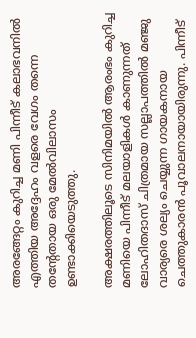അരങ്ങേറ്റം കുറിച്ച മണി പിന്നീട് കലാഭവനിൽ എത്തിയ അദ്ദേഹം വളരെ വേഗം തന്നെ തന്റേതായ ഒരു മേൽവിലാസം ഉണ്ടാക്കിയെടുത്തു.

അക്ഷരത്തിലൂടെ സിനിമയിൽ ആരംഭം കുറിച്ച മണിയെ പിന്നീട് മലയാളികൾ കാണുന്നത് ലോഹിതദാസ് ചിത്രമായ സല്ലാപത്തിൽ മഞ്ജു വാര്യരെ ശല്യം ചെയ്യുന്ന ഗായകനായ ചെത്തുകാരൻ പൂവാലനായായിരുന്നു. പിന്നീട്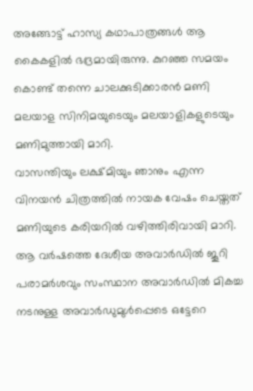അങ്ങോട്ട് ഹാസ്യ കഥാപാത്രങ്ങൾ ആ കൈകളിൽ ഭദ്രമായിരുന്നു. കുറഞ്ഞ സമയം കൊണ്ട് തന്നെ ചാലക്കുടിക്കാരൻ മണി മലയാള സിനിമയുടെയും മലയാളികളുടെയും മണിമുത്തായി മാറി.
വാസന്തിയും ലക്ഷ്മിയും ഞാനും എന്ന വിനയൻ ചിത്രത്തിൽ നായക വേഷം ചെയ്തത് മണിയുടെ കരിയറിൽ വഴിത്തിരിവായി മാറി. ആ വർഷത്തെ ദേശീയ അവാർഡിൽ ജൂറി പരാമർശവും സംസ്ഥാന അവാർഡിൽ മികച്ച നടനുള്ള അവാർഡുമുൾപ്പെടെ ഒട്ടേറെ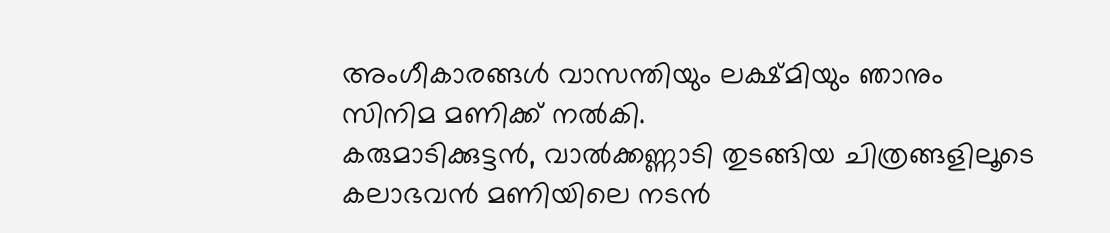അംഗീകാരങ്ങൾ വാസന്തിയും ലക്ഷ്മിയും ഞാനും സിനിമ മണിക്ക് നൽകി.
കരുമാടിക്കുട്ടൻ, വാൽക്കണ്ണാടി തുടങ്ങിയ ചിത്രങ്ങളിലൂടെ കലാഭവൻ മണിയിലെ നടൻ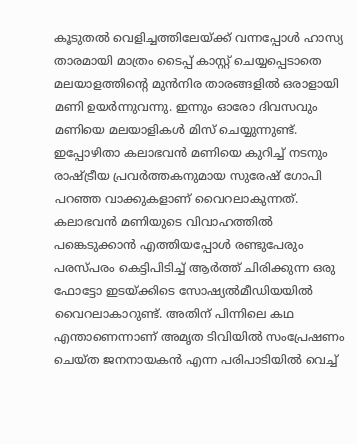കൂടുതൽ വെളിച്ചത്തിലേയ്ക്ക് വന്നപ്പോൾ ഹാസ്യ താരമായി മാത്രം ടൈപ്പ് കാസ്റ്റ് ചെയ്യപ്പെടാതെ മലയാളത്തിന്റെ മുൻനിര താരങ്ങളിൽ ഒരാളായി മണി ഉയർന്നുവന്നു. ഇന്നും ഓരോ ദിവസവും മണിയെ മലയാളികൾ മിസ് ചെയ്യുന്നുണ്ട്. ഇപ്പോഴിതാ കലാഭവൻ മണിയെ കുറിച്ച് നടനും രാഷ്ട്രീയ പ്രവർത്തകനുമായ സുരേഷ് ഗോപി പറഞ്ഞ വാക്കുകളാണ് വൈറലാകുന്നത്.
കലാഭവൻ മണിയുടെ വിവാഹത്തിൽ പങ്കെടുക്കാൻ എത്തിയപ്പോൾ രണ്ടുപേരും പരസ്പരം കെട്ടിപിടിച്ച് ആർത്ത് ചിരിക്കുന്ന ഒരു ഫോട്ടോ ഇടയ്ക്കിടെ സോഷ്യൽമീഡിയയിൽ വൈറലാകാറുണ്ട്. അതിന് പിന്നിലെ കഥ എന്താണെന്നാണ് അമൃത ടിവിയിൽ സംപ്രേഷണം ചെയ്ത ജനനായകൻ എന്ന പരിപാടിയിൽ വെച്ച്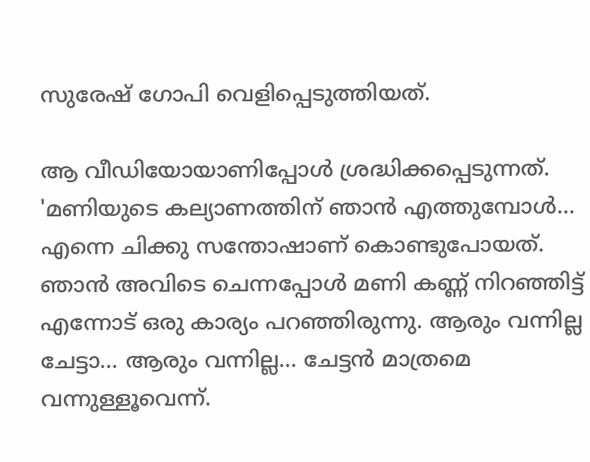സുരേഷ് ഗോപി വെളിപ്പെടുത്തിയത്.

ആ വീഡിയോയാണിപ്പോൾ ശ്രദ്ധിക്കപ്പെടുന്നത്. 'മണിയുടെ കല്യാണത്തിന് ഞാൻ എത്തുമ്പോൾ... എന്നെ ചിക്കു സന്തോഷാണ് കൊണ്ടുപോയത്. ഞാൻ അവിടെ ചെന്നപ്പോൾ മണി കണ്ണ് നിറഞ്ഞിട്ട് എന്നോട് ഒരു കാര്യം പറഞ്ഞിരുന്നു. ആരും വന്നില്ല ചേട്ടാ... ആരും വന്നില്ല... ചേട്ടൻ മാത്രമെ വന്നുള്ളൂവെന്ന്.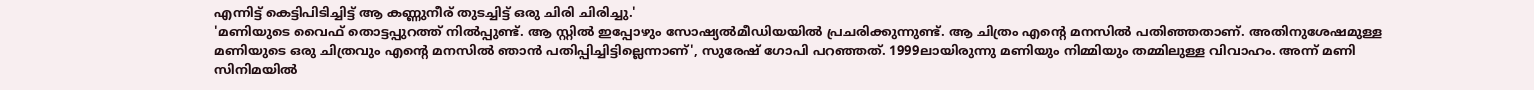എന്നിട്ട് കെട്ടിപിടിച്ചിട്ട് ആ കണ്ണുനീര് തുടച്ചിട്ട് ഒരു ചിരി ചിരിച്ചു.'
'മണിയുടെ വൈഫ് തൊട്ടപ്പുറത്ത് നിൽപ്പുണ്ട്. ആ സ്റ്റിൽ ഇപ്പോഴും സോഷ്യൽമീഡിയയിൽ പ്രചരിക്കുന്നുണ്ട്. ആ ചിത്രം എന്റെ മനസിൽ പതിഞ്ഞതാണ്. അതിനുശേഷമുള്ള മണിയുടെ ഒരു ചിത്രവും എന്റെ മനസിൽ ഞാൻ പതിപ്പിച്ചിട്ടില്ലെന്നാണ്', സുരേഷ് ഗോപി പറഞ്ഞത്. 1999ലായിരുന്നു മണിയും നിമ്മിയും തമ്മിലുള്ള വിവാഹം. അന്ന് മണി സിനിമയിൽ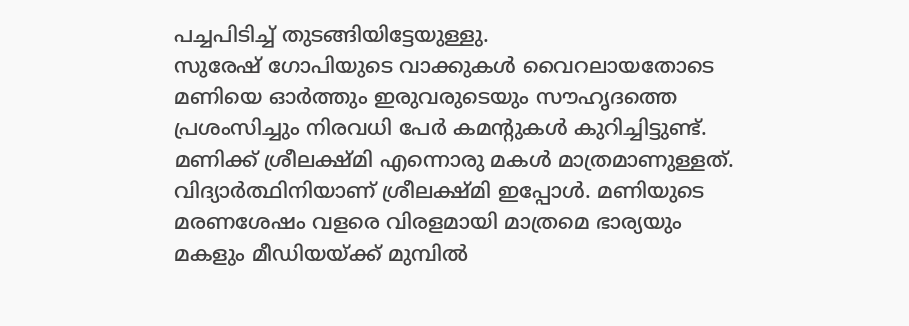പച്ചപിടിച്ച് തുടങ്ങിയിട്ടേയുള്ളു.
സുരേഷ് ഗോപിയുടെ വാക്കുകൾ വൈറലായതോടെ മണിയെ ഓർത്തും ഇരുവരുടെയും സൗഹൃദത്തെ പ്രശംസിച്ചും നിരവധി പേർ കമന്റുകൾ കുറിച്ചിട്ടുണ്ട്. മണിക്ക് ശ്രീലക്ഷ്മി എന്നൊരു മകൾ മാത്രമാണുള്ളത്. വിദ്യാർത്ഥിനിയാണ് ശ്രീലക്ഷ്മി ഇപ്പോൾ. മണിയുടെ മരണശേഷം വളരെ വിരളമായി മാത്രമെ ഭാര്യയും മകളും മീഡിയയ്ക്ക് മുമ്പിൽ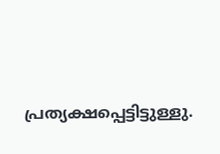പ്രത്യക്ഷപ്പെട്ടിട്ടുള്ളു.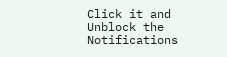Click it and Unblock the Notifications